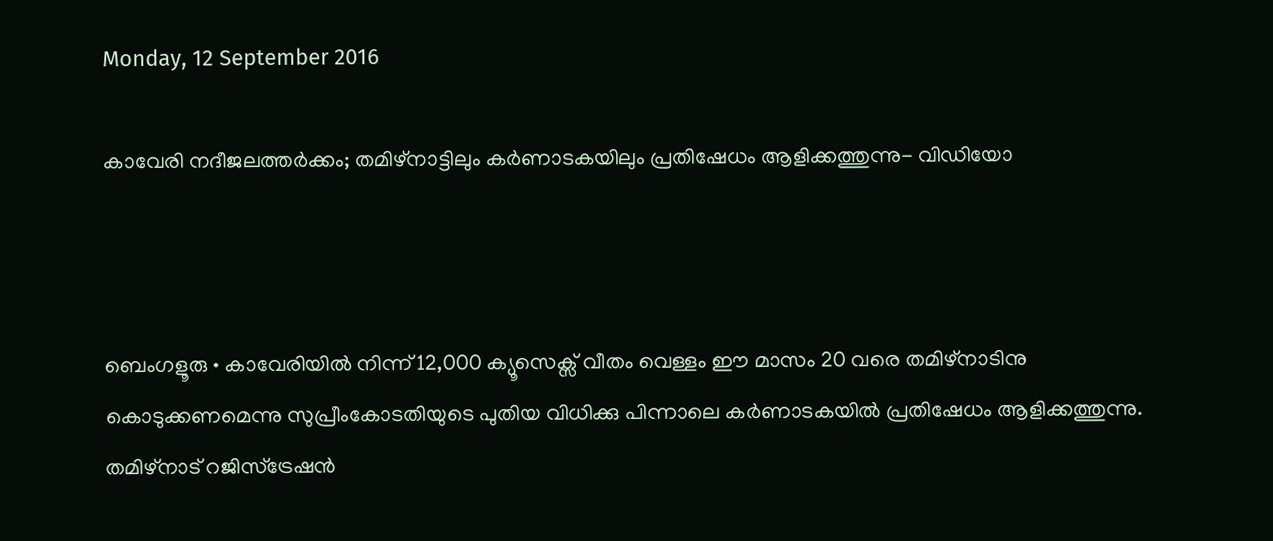Monday, 12 September 2016

കാവേരി നദീജലത്തര്‍ക്കം; തമിഴ്നാട്ടിലും കര്‍ണാടകയിലും പ്രതിഷേധം ആളിക്കത്തുന്നു- വിഡിയോ



ബെംഗളൂരു • കാവേരിയില്‍ നിന്ന് 12,000 ക്യൂസെക്സ് വീതം വെള്ളം ഈ മാസം 20 വരെ തമിഴ്നാടിനു കൊടുക്കണമെന്നു സുപ്രീംകോടതിയുടെ പുതിയ വിധിക്കു പിന്നാലെ കര്‍ണാടകയില്‍ പ്രതിഷേധം ആളിക്കത്തുന്നു. തമിഴ്നാട് റജിസ്ട്രേഷന്‍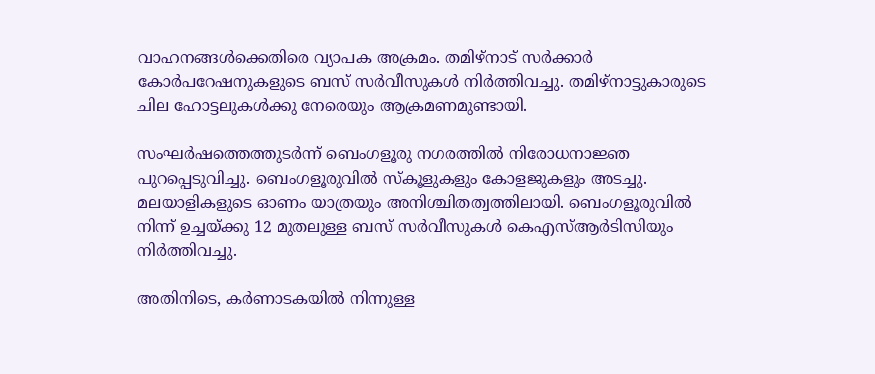വാഹനങ്ങള്‍ക്കെതിരെ വ്യാപക അക്രമം. തമിഴ്നാട് സര്‍ക്കാര്‍ കോര്‍പറേഷനുകളുടെ ബസ് സര്‍വീസുകള്‍ നിര്‍ത്തിവച്ചു. തമിഴ്നാട്ടുകാരുടെ ചില ഹോട്ടലുകള്‍ക്കു നേരെയും ആക്രമണമുണ്ടായി.

സംഘര്‍ഷത്തെത്തുടര്‍ന്ന് ബെംഗളൂരു നഗരത്തില്‍ നിരോധനാജ്ഞ പുറപ്പെടുവിച്ചു. ബെംഗളൂരുവില്‍ സ്കൂളുകളും കോളജുകളും അടച്ചു. മലയാളികളുടെ ഓണം യാത്രയും അനിശ്ചിതത്വത്തിലായി. ബെംഗളൂരുവില്‍ നിന്ന് ഉച്ചയ്ക്കു 12 മുതലുള്ള ബസ് സര്‍വീസുകള്‍ കെഎസ്‌ആര്‍ടിസിയും നിര്‍ത്തിവച്ചു.

അതിനിടെ, കര്‍ണാടകയില്‍ നിന്നുള്ള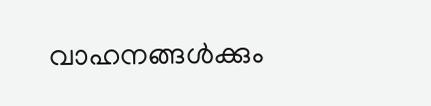വാഹനങ്ങള്‍ക്കും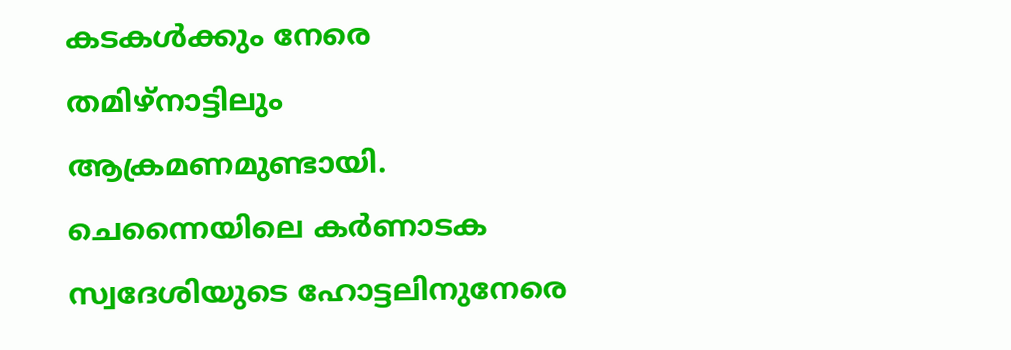കടകള്‍ക്കും നേരെ തമിഴ്നാട്ടിലും ആക്രമണമുണ്ടായി. ചെന്നൈയിലെ കര്‍ണാടക സ്വദേശിയുടെ ഹോട്ടലിനുനേരെ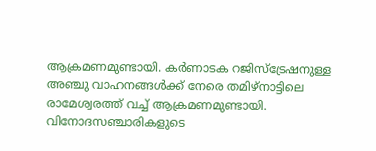ആക്രമണമുണ്ടായി. കര്‍ണാടക റജിസ്ട്രേഷനുള്ള അഞ്ചു വാഹനങ്ങള്‍ക്ക് നേരെ തമിഴ്നാട്ടിലെ രാമേശ്വരത്ത് വച്ച്‌ ആക്രമണമുണ്ടായി. വിനോദസഞ്ചാരികളുടെ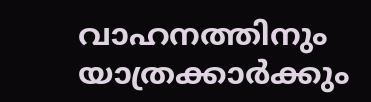വാഹനത്തിനും യാത്രക്കാര്‍ക്കും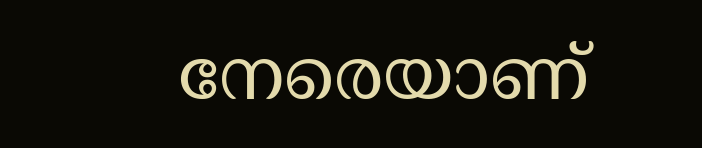നേരെയാണ്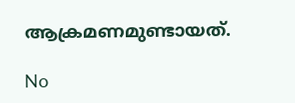ആക്രമണമുണ്ടായത്.

No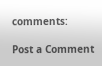comments:

Post a Comment